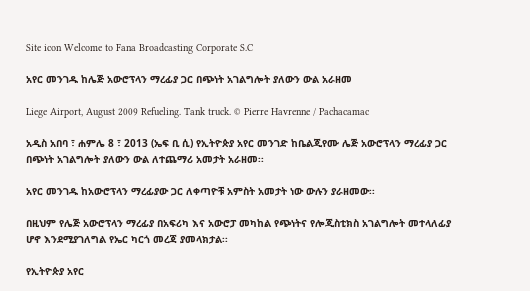Site icon Welcome to Fana Broadcasting Corporate S.C

አየር መንገዱ ከሌጅ አውሮፕላን ማረፊያ ጋር በጭነት አገልግሎት ያለውን ውል አራዘመ

Liege Airport, August 2009 Refueling. Tank truck. © Pierre Havrenne / Pachacamac

አዲስ አበባ ፣ ሐምሌ 8 ፣ 2013 (ኤፍ ቢ ሲ) የኢትዮጵያ አየር መንገድ ከቤልጂየሙ ሌጅ አውሮፕላን ማረፊያ ጋር በጭነት አገልግሎት ያለውን ውል ለተጨማሪ አመታት አራዘመ፡፡

አየር መንገዱ ከአውሮፕላን ማረፊያው ጋር ለቀጣዮቹ አምስት አመታት ነው ውሉን ያራዘመው፡፡

በዚህም የሌጅ አውሮፕላን ማረፊያ በአፍሪካ እና አውሮፓ መካከል የጭነትና የሎጂስቲክስ አገልግሎት መተላለፊያ ሆኖ እንደሚያገለግል የኤር ካርጎ መረጃ ያመላክታል፡፡

የኢትዮጵያ አየር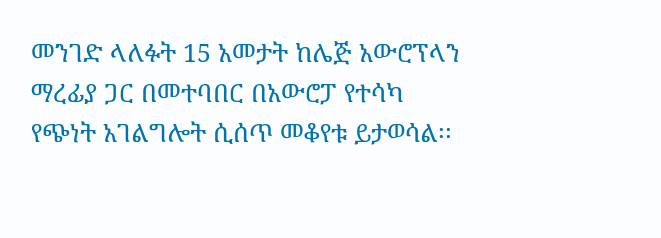መንገድ ላለፉት 15 አመታት ከሌጅ አውሮፕላን ማረፊያ ጋር በመተባበር በአውሮፓ የተሳካ የጭነት አገልግሎት ሲሰጥ መቆየቱ ይታወሳል፡፡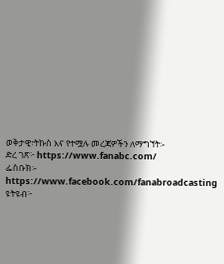ወቅታዊ፣ትኩስ እና የተሟሉ መረጃዎችን ለማግኘት፡-
ድረ ገጽ፦ https://www.fanabc.com/
ፌስቡክ፡- https://www.facebook.com/fanabroadcasting
ዩትዩብ፦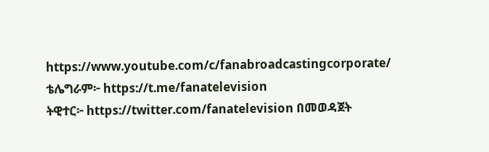https://www.youtube.com/c/fanabroadcastingcorporate/
ቴሌግራም፦ https://t.me/fanatelevision
ትዊተር፦ https://twitter.com/fanatelevision በመወዳጀት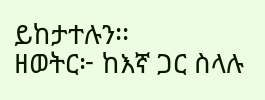ይከታተሉን፡፡
ዘወትር፦ ከእኛ ጋር ስላሉ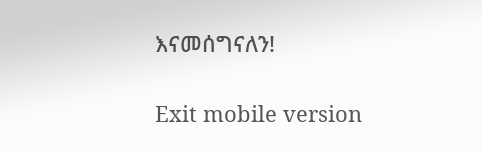እናመሰግናለን!

Exit mobile version